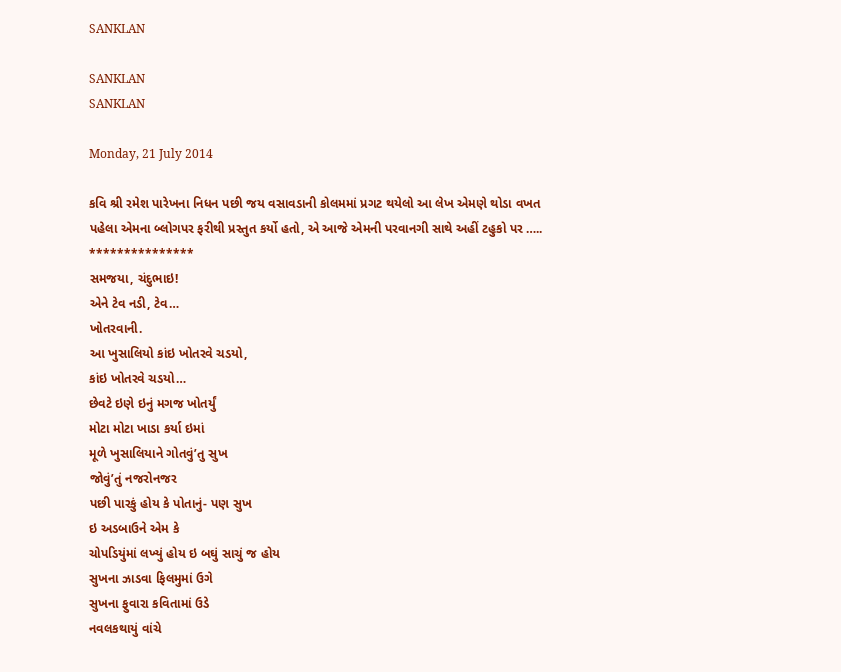SANKLAN

SANKLAN
SANKLAN

Monday, 21 July 2014

કવિ શ્રી રમેશ પારેખના નિધન પછી જય વસાવડાની કોલમમાં પ્રગટ થયેલો આ લેખ એમણે થોડા વખત પહેલા એમના બ્લોગપર ફરીથી પ્રસ્તુત કર્યો હતો, એ આજે એમની પરવાનગી સાથે અહીં ટહુકો પર …..
***************
સમજયા, ચંદુભાઇ!
એને ટેવ નડી, ટેવ…
ખોતરવાની.
આ ખુસાલિયો કાંઇ ખોતરવે ચડયો,
કાંઇ ખોતરવે ચડયો…
છેવટે ઇણે ઇનું મગજ ખોતર્યું
મોટા મોટા ખાડા કર્યા ઇમાં
મૂળે ખુસાલિયાને ગોતવું’તુ સુખ
જોવું’તું નજરોનજર
પછી પારકું હોય કે પોતાનું- પણ સુખ
ઇ અડબાઉને એમ કે
ચોપડિયુંમાં લખ્યું હોય ઇ બઘું સાચું જ હોય
સુખના ઝાડવા ફિલમુમાં ઉગે
સુખના ફુવારા કવિતામાં ઉડે
નવલકથાયું વાંચે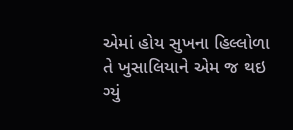એમાં હોય સુખના હિલ્લોળા
તે ખુસાલિયાને એમ જ થઇ ગ્યું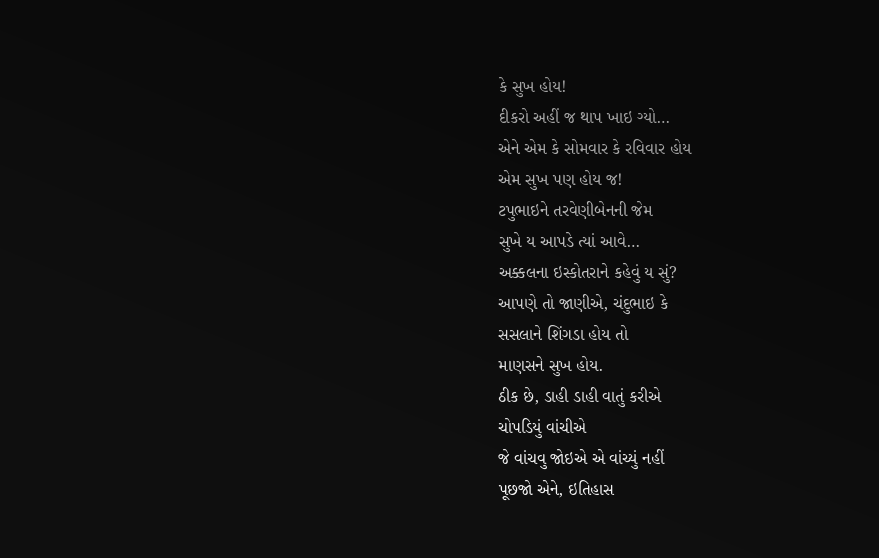કે સુખ હોય!
દીકરો અહીં જ થાપ ખાઇ ગ્યો…
એને એમ કે સોમવાર કે રવિવાર હોય
એમ સુખ પણ હોય જ!
ટપુભાઇને તરવેણીબેનની જેમ
સુખે ય આપડે ત્યાં આવે…
અક્કલના ઇસ્કોતરાને કહેવું ય સું?
આપણે તો જાણીએ, ચંદુભાઇ કે
સસલાને શિંગડા હોય તો
માણસને સુખ હોય.
ઠીક છે, ડાહી ડાહી વાતું કરીએ
ચોપડિયું વાંચીએ
જે વાંચવુ જોઇએ એ વાંચ્યું નહીં
પૂછજો એને, ઇતિહાસ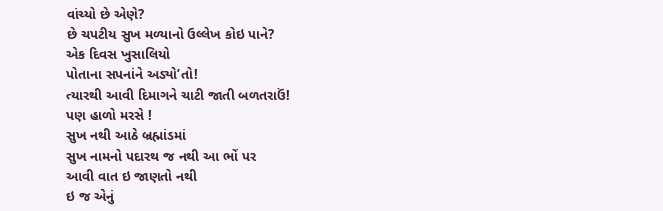વાંચ્યો છે એણે?
છે ચપટીય સુખ મળ્યાનો ઉલ્લેખ કોઇ પાને?
એક દિવસ ખુસાલિયો
પોતાના સપનાંને અડ્યો’તો!
ત્યારથી આવી દિમાગને ચાટી જાતી બળતરાઉં!
પણ હાળો મરસે !
સુખ નથી આઠે બ્રહ્માંડમાં
સુખ નામનો પદારથ જ નથી આ ભોં પર
આવી વાત ઇ જાણતો નથી
ઇ જ એનું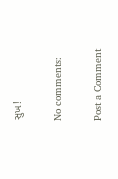સુખ!

No comments:

Post a Comment